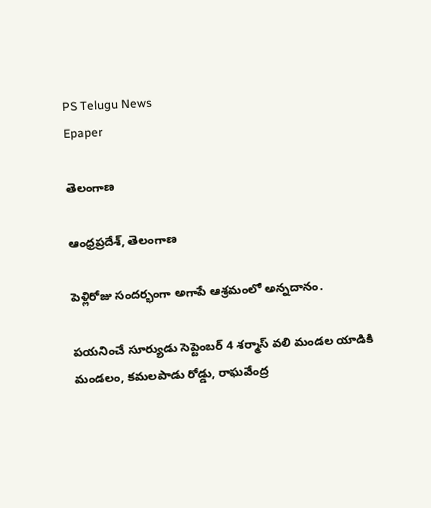PS Telugu News
Epaper

తెలంగాణ

ఆంధ్రప్రదేశ్, తెలంగాణ

పెళ్లిరోజు సందర్భంగా అగాపే ఆశ్రమంలో అన్నదానం.

పయనించే సూర్యుడు సెప్టెంబర్ 4 శర్మాస్ వలి మండల యాడికి మండలం, కమలపాడు రోడ్డు, రాఘవేంద్ర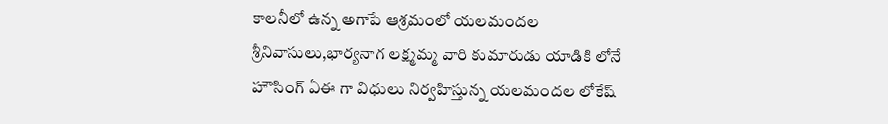కాలనీలో ఉన్న అగాపే ఆశ్రమంలో యలమందల శ్రీనివాసులు,భార్యనాగ లక్ష్మమ్మ వారి కుమారుడు యాడికి లోనే హౌసింగ్ ఏఈ గా విధులు నిర్వహిస్తున్న యలమందల లోకేష్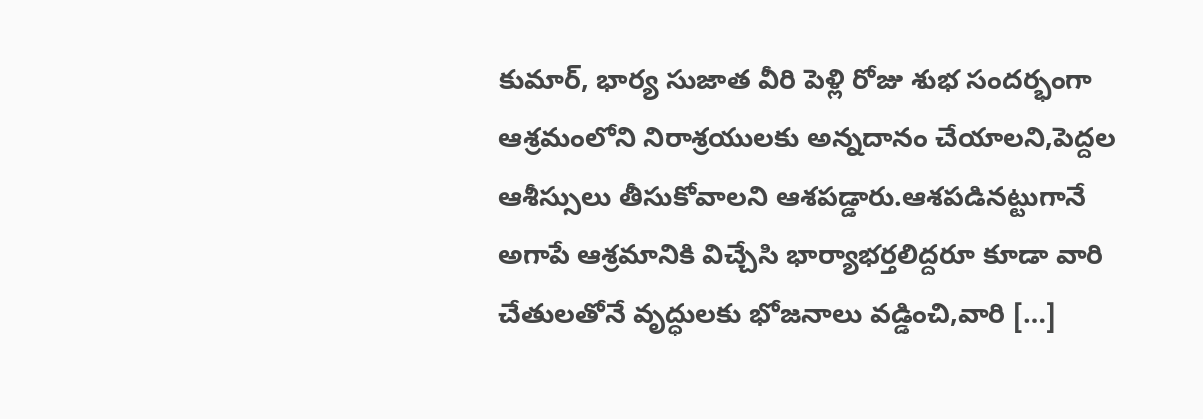కుమార్, భార్య సుజాత వీరి పెళ్లి రోజు శుభ సందర్భంగా ఆశ్రమంలోని నిరాశ్రయులకు అన్నదానం చేయాలని,పెద్దల ఆశీస్సులు తీసుకోవాలని ఆశపడ్డారు.ఆశపడినట్టుగానే అగాపే ఆశ్రమానికి విచ్చేసి భార్యాభర్తలిద్దరూ కూడా వారి చేతులతోనే వృద్ధులకు భోజనాలు వడ్డించి,వారి […]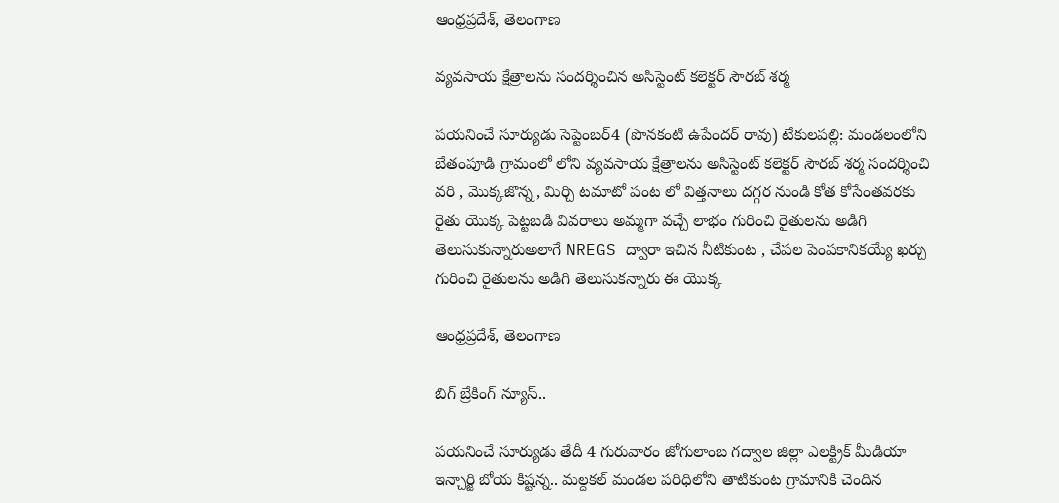ఆంధ్రప్రదేశ్, తెలంగాణ

వ్యవసాయ క్షేత్రాలను సందర్శించిన అసిస్టెంట్ కలెక్టర్ సౌరబ్ శర్మ

పయనించే సూర్యుడు సెప్టెంబర్4 (పొనకంటి ఉపేందర్ రావు) టేకులపల్లి: మండలంలోని బేతంపూడి గ్రామంలో లోని వ్యవసాయ క్షేత్రాలను అసిస్టెంట్ కలెక్టర్ సౌరబ్ శర్మ సందర్శించి వరి , మొక్కజొన్న, మిర్చి టమాటో పంట లో విత్తనాలు దగ్గర నుండి కోత కోసేంతవరకు రైతు యొక్క పెట్టబడి వివరాలు అమ్మగా వచ్చే లాభం గురించి రైతులను అడిగి తెలుసుకున్నారుఅలాగే NREGS ద్వారా ఇచిన నీటికుంట , చేపల పెంపకానికయ్యే ఖర్చు గురించి రైతులను అడిగి తెలుసుకన్నారు ఈ యొక్క

ఆంధ్రప్రదేశ్, తెలంగాణ

బిగ్ బ్రేకింగ్ న్యూస్..

పయనించే సూర్యుడు తేదీ 4 గురువారం జోగులాంబ గద్వాల జిల్లా ఎలక్ట్రిక్ మీడియా ఇన్చార్జి బోయ కిష్టన్న.. మల్దకల్ మండల పరిధిలోని తాటికుంట గ్రామానికి చెందిన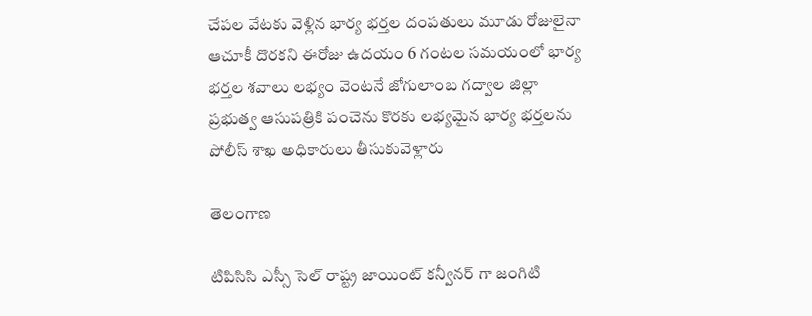చేపల వేటకు వెళ్లిన భార్య భర్తల దంపతులు మూడు రోజులైనా ఆచూకీ దొరకని ఈరోజు ఉదయం 6 గంటల సమయంలో భార్య భర్తల శవాలు లభ్యం వెంటనే జోగులాంబ గద్వాల జిల్లా ప్రభుత్వ ఆసుపత్రికి పంచెను కొరకు లభ్యమైన భార్య భర్తలను పోలీస్ శాఖ అధికారులు తీసుకువెళ్లారు

తెలంగాణ

టిపిసిసి ఎస్సీ సెల్ రాష్ట్ర జాయింట్ కన్వీనర్ గా జంగిటి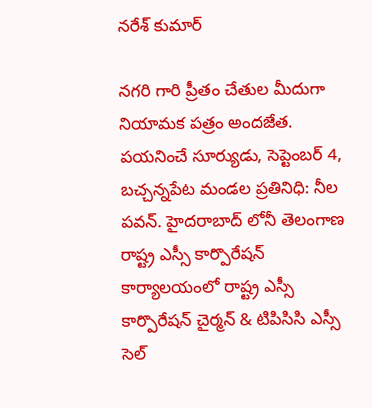నరేశ్ కుమార్

నగరి గారి ప్రీతం చేతుల మీదుగా నియామక పత్రం అందజేత. పయనించే సూర్యుడు, సెప్టెంబర్ 4, బచ్చన్నపేట మండల ప్రతినిధి: నీల పవన్. హైదరాబాద్ లోనీ తెలంగాణ రాష్ట్ర ఎస్సీ కార్పొరేషన్ కార్యాలయంలో రాష్ట్ర ఎస్సీ కార్పొరేషన్ చైర్మన్ & టిపిసిసి ఎస్సీ సెల్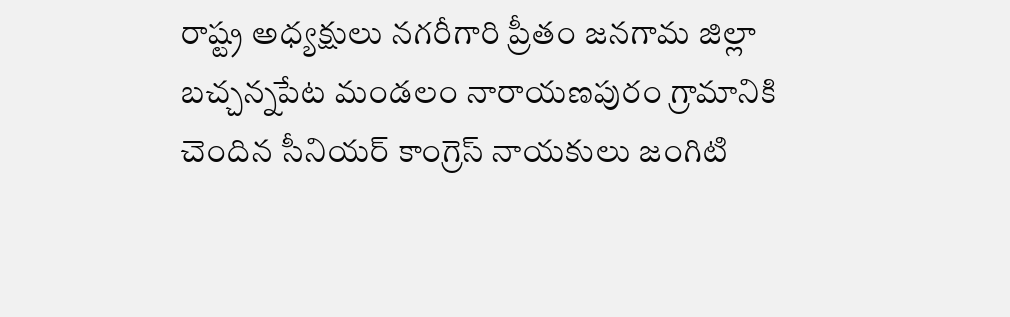రాష్ట్ర అధ్యక్షులు నగరీగారి ప్రీతం జనగామ జిల్లా బచ్చన్నపేట మండలం నారాయణపురం గ్రామానికి చెందిన సీనియర్ కాంగ్రెస్ నాయకులు జంగిటి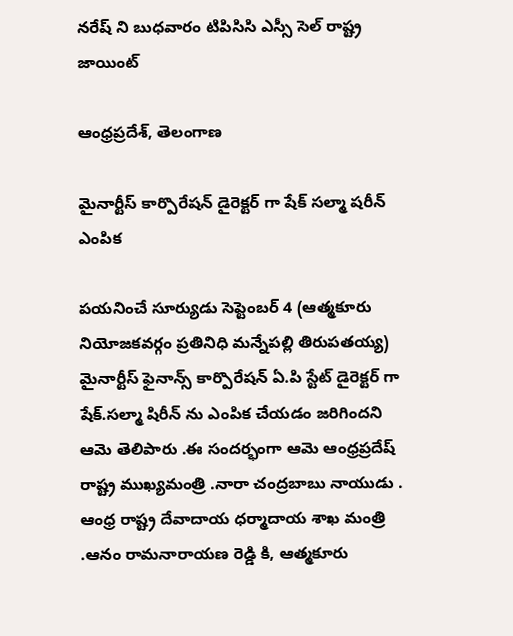నరేష్ ని బుధవారం టిపిసిసి ఎస్సీ సెల్ రాష్ట్ర జాయింట్

ఆంధ్రప్రదేశ్, తెలంగాణ

మైనార్టీస్ కార్పొరేషన్ డైరెక్టర్ గా షేక్ సల్మా షరీన్ ఎంపిక

పయనించే సూర్యుడు సెప్టెంబర్ 4 (ఆత్మకూరు నియోజకవర్గం ప్రతినిధి మన్నేపల్లి తిరుపతయ్య) మైనార్టీస్ ఫైనాన్స్ కార్పొరేషన్ ఏ.పి స్టేట్ డైరెక్టర్ గా షేక్.సల్మా షిరీన్ ను ఎంపిక చేయడం జరిగిందని ఆమె తెలిపారు .ఈ సందర్భంగా ఆమె ఆంధ్రప్రదేష్ రాష్ట్ర ముఖ్యమంత్రి .నారా చంద్రబాబు నాయుడు . ఆంధ్ర రాష్ట్ర దేవాదాయ ధర్మాదాయ శాఖ మంత్రి .ఆనం రామనారాయణ రెడ్డి కి, ఆత్మకూరు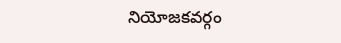నియోజకవర్గం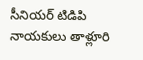సీనియర్ టిడిపి నాయకులు తాళ్లూరి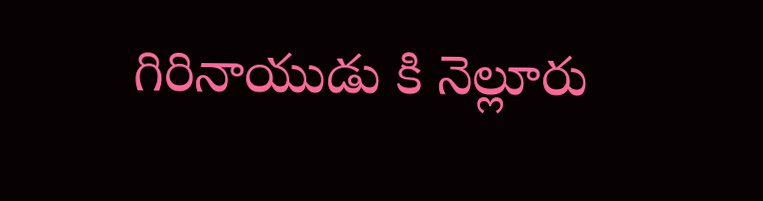గిరినాయుడు కి నెల్లూరు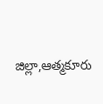జిల్లా,ఆత్మకూరు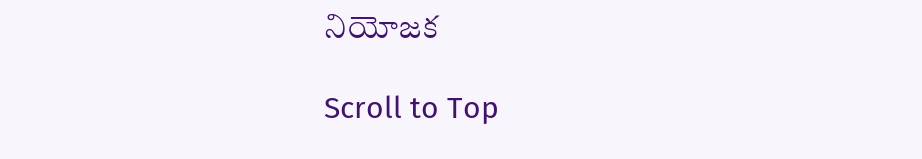నియోజక

Scroll to Top